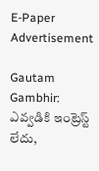E-Paper
Advertisement

Gautam Gambhir: ఎవ్వ‌డికి ఇంట్రెస్ట్ లేదు,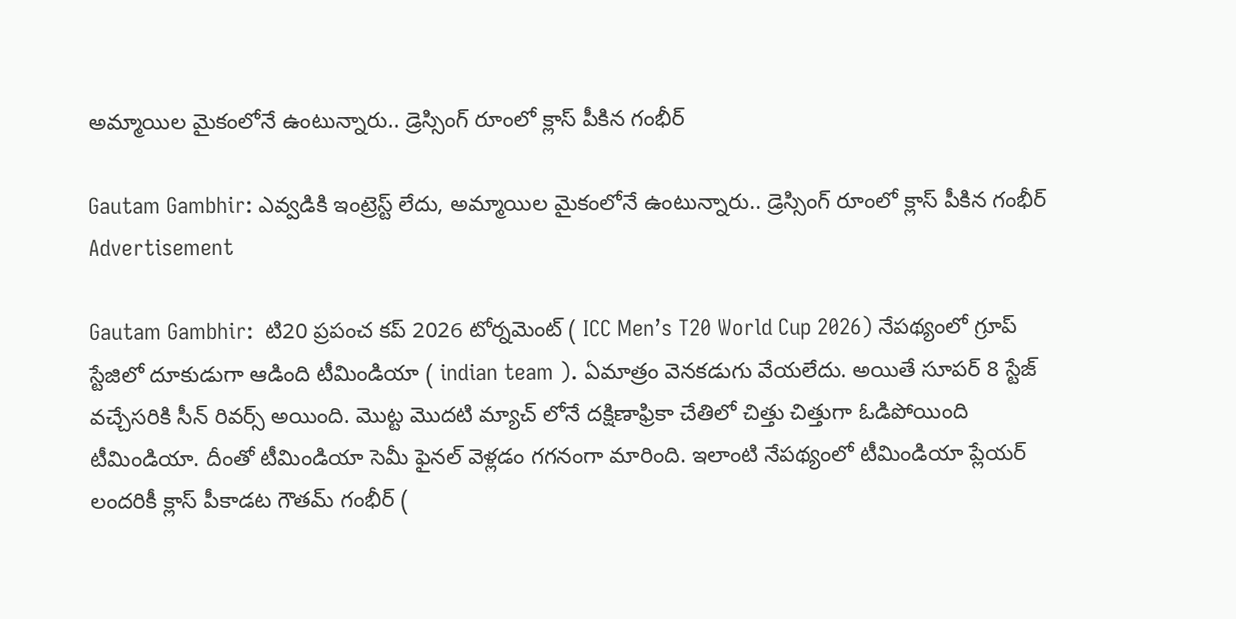అమ్మాయిల మైకంలోనే ఉంటున్నారు.. డ్రెస్సింగ్ రూంలో క్లాస్ పీకిన గంభీర్‌

Gautam Gambhir: ఎవ్వ‌డికి ఇంట్రెస్ట్ లేదు, అమ్మాయిల మైకంలోనే ఉంటున్నారు.. డ్రెస్సింగ్ రూంలో క్లాస్ పీకిన గంభీర్‌
Advertisement

Gautam Gambhir:  టి20 ప్రపంచ కప్ 2026 టోర్నమెంట్ ( ICC Men’s T20 World Cup 2026) నేపథ్యంలో గ్రూప్ స్టేజిలో దూకుడుగా ఆడింది టీమిండియా ( indian team ). ఏమాత్రం వెనకడుగు వేయలేదు. అయితే సూపర్ 8 స్టేజ్ వచ్చేసరికి సీన్ రివర్స్ అయింది. మొట్ట మొదటి మ్యాచ్ లోనే దక్షిణాఫ్రికా చేతిలో చిత్తు చిత్తుగా ఓడిపోయింది టీమిండియా. దీంతో టీమిండియా సెమీ ఫైనల్ వెళ్లడం గగనంగా మారింది. ఇలాంటి నేపథ్యంలో టీమిండియా ప్లేయర్ లందరికీ క్లాస్ పీకాడట గౌతమ్ గంభీర్ (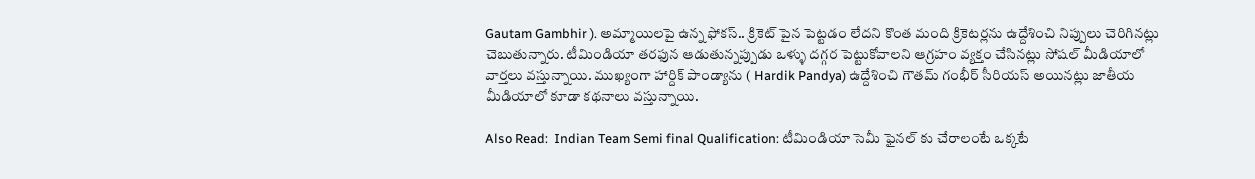Gautam Gambhir ). అమ్మాయిలపై ఉన్న ఫోకస్.. క్రికెట్ పైన పెట్టడం లేదని కొంత మంది క్రికెటర్లను ఉద్దేశించి నిప్పులు చెరిగినట్లు చెబుతున్నారు. టీమిండియా తరఫున ఆడుతున్నప్పుడు ఒళ్ళు దగ్గర పెట్టుకోవాలని ఆగ్రహం వ్యక్తం చేసినట్లు సోషల్ మీడియాలో వార్తలు వస్తున్నాయి. ముఖ్యంగా హార్దిక్ పాండ్యాను ( Hardik Pandya) ఉద్దేశించి గౌతమ్ గంభీర్ సీరియస్ అయినట్లు జాతీయ మీడియాలో కూడా కథనాలు వస్తున్నాయి.

Also Read:  Indian Team Semi final Qualification: టీమిండియా సెమీ ఫైన‌ల్ కు చేరాలంటే ఒక్క‌టే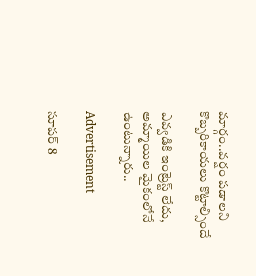మార్గం..వ‌ర్షం ప‌డాల‌ని కొబ్బ‌రికాయ‌లు కొట్టాల్సిందే

ఎవ్వ‌డికి ఇంట్రెస్ట్ లేదు, అమ్మాయిల మైకంలోనే ఉంటున్నారు..

Advertisement

సూపర్ 8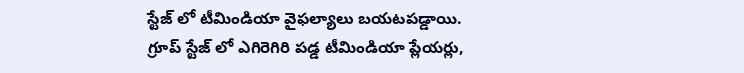స్టేజ్ లో టీమిండియా వైఫల్యాలు బయటపడ్డాయి. గ్రూప్ స్టేజ్ లో ఎగిరెగిరి పడ్డ టీమిండియా ప్లేయర్లు,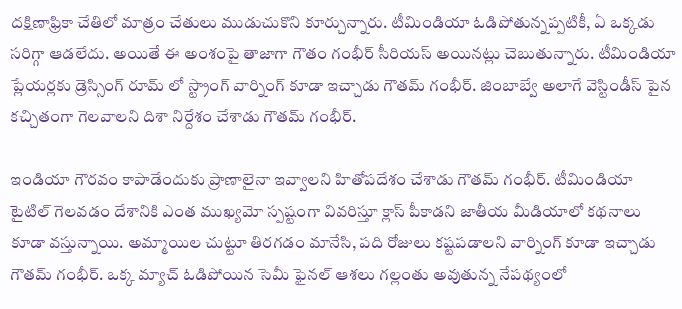దక్షిణాఫ్రికా చేతిలో మాత్రం చేతులు ముడుచుకొని కూర్చున్నారు. టీమిండియా ఓడిపోతున్నప్పటికీ, ఏ ఒక్కడు సరిగ్గా ఆడలేదు. అయితే ఈ అంశంపై తాజాగా గౌతం గంభీర్ సీరియస్ అయినట్లు చెబుతున్నారు. టీమిండియా ప్లేయర్లకు డ్రెస్సింగ్ రూమ్ లో స్ట్రాంగ్ వార్నింగ్ కూడా ఇచ్చాడు గౌతమ్ గంభీర్. జింబాబ్వే అలాగే వెస్టిండీస్ పైన కచ్చితంగా గెలవాలని దిశా నిర్దేశం చేశాడు గౌతమ్ గంభీర్.

ఇండియా గౌరవం కాపాడేందుకు ప్రాణాలైనా ఇవ్వాలని హితోపదేశం చేశాడు గౌతమ్ గంభీర్. టీమిండియా టైటిల్ గెలవడం దేశానికి ఎంత ముఖ్యమో స్పష్టంగా వివరిస్తూ క్లాస్ పీకాడని జాతీయ మీడియాలో క‌థ‌నాలు కూడా వ‌స్తున్నాయి. అమ్మాయిల చుట్టూ తిరగడం మానేసి, పది రోజులు కష్టపడాలని వార్నింగ్ కూడా ఇచ్చాడు గౌతమ్ గంభీర్. ఒక్క మ్యాచ్ ఓడిపోయిన సెమీ ఫైనల్ ఆశ‌లు గల్లంతు అవుతున్న నేపథ్యంలో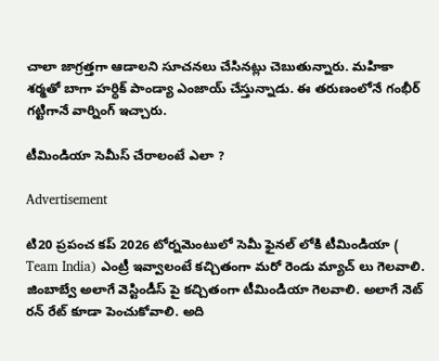చాలా జాగ్రత్తగా ఆడాలని సూచనలు చేసినట్లు చెబుతున్నారు. మ‌హికా శ‌ర్మతో బాగా హ‌ర్ధిక్ పాండ్యా ఎంజాయ్ చేస్తున్నాడు. ఈ త‌రుణంలోనే గంభీర్ గ‌ట్టిగానే వార్నింగ్ ఇచ్చారు.

టీమిండియా సెమీస్ చేరాలంటే ఎలా ?

Advertisement

టి20 ప్రపంచ కప్ 2026 టోర్నమెంటులో సెమీ ఫైనల్ లోకి టీమిండియా ( Team India) ఎంట్రీ ఇవ్వాలంటే కచ్చితంగా మరో రెండు మ్యాచ్ లు గెలవాలి. జింబాబ్వే అలాగే వెస్టిండీస్ పై కచ్చితంగా టీమిండియా గెలవాలి. అలాగే నెట్ రన్ రేట్ కూడా పెంచుకోవాలి. అది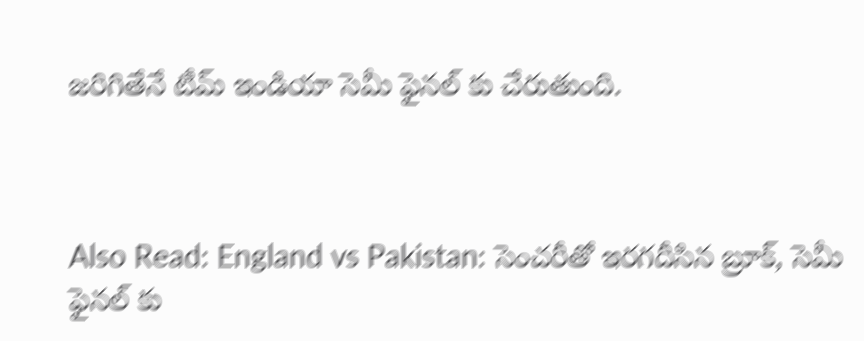జరిగితేనే టీమ్ ఇండియా సెమీ ఫైనల్ కు చేరుతుంది.



Also Read: England vs Pakistan: సెంచ‌రీతో ఇర‌గదీసిన బ్రూక్‌, సెమీ ఫైన‌ల్ కు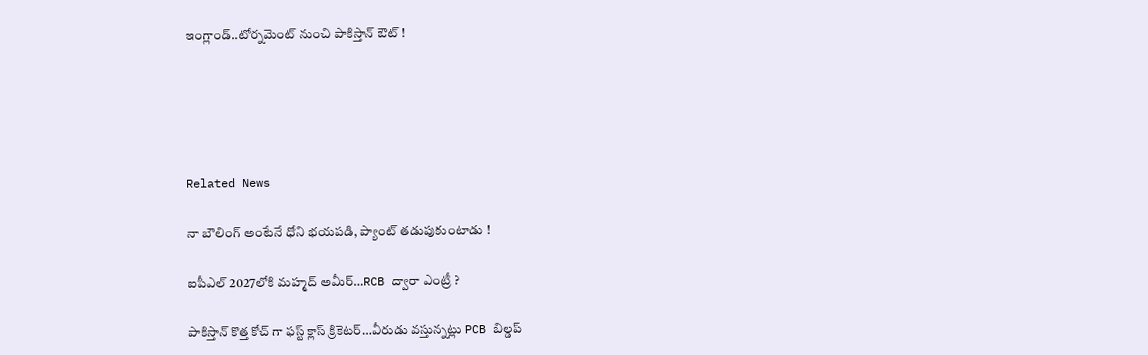ఇంగ్లాండ్‌..టోర్న‌మెంట్ నుంచి పాకిస్తాన్ ఔట్ !





Related News

నా బౌలింగ్ అంటేనే ధోని భ‌య‌ప‌డి, ప్యాంట్ త‌డుపుకుంటాడు !

ఐపీఎల్ 2027లోకి మహ్మద్ అమీర్…RCB ద్వారా ఎంట్రీ ?

పాకిస్తాన్ కొత్త‌ కోచ్ గా ఫ‌స్ట్ క్లాస్ క్రికెట‌ర్‌…వీరుడు వ‌స్తున్న‌ట్లు PCB బిల్డ‌ప్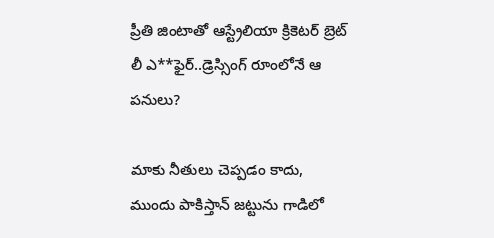ప్రీతి జింటాతో ఆస్ట్రేలియా క్రికెట‌ర్‌ బ్రెట్ లీ ఎ**ఫైర్‌..డ్రెస్సింగ్ రూంలోనే ఆ ప‌నులు?

మాకు నీతులు చెప్ప‌డం కాదు, ముందు పాకిస్తాన్ జ‌ట్టును గాడిలో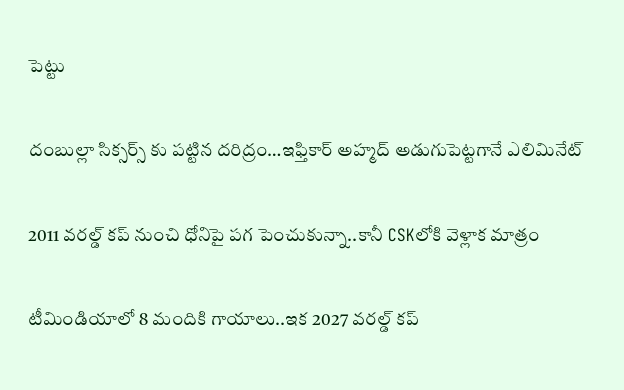పెట్టు

దంబుల్లా సిక్సర్స్ కు ప‌ట్టిన ద‌రిద్రం…ఇఫ్తికార్ అహ్మద్ అడుగుపెట్ట‌గానే ఎలిమినేట్

2011 వ‌ర‌ల్డ్ క‌ప్ నుంచి ధోనిపై ప‌గ పెంచుకున్నా..కానీ CSKలోకి వెళ్లాక మాత్రం

టీమిండియాలో 8 మందికి గాయాలు..ఇక 2027 వ‌ర‌ల్డ్ క‌ప్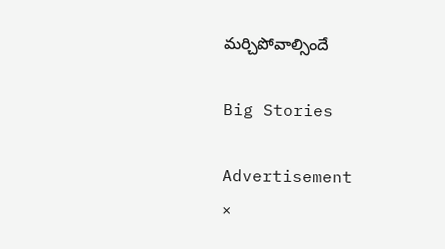మ‌ర్చిపోవాల్సిందే

Big Stories

Advertisement
×